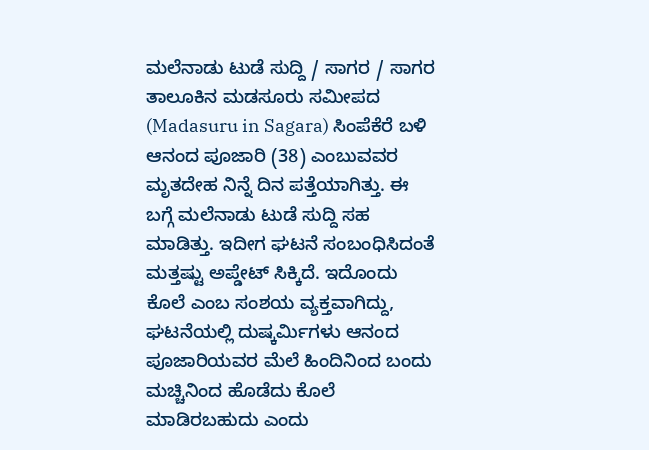ಮಲೆನಾಡು ಟುಡೆ ಸುದ್ದಿ / ಸಾಗರ / ಸಾಗರ ತಾಲೂಕಿನ ಮಡಸೂರು ಸಮೀಪದ (Madasuru in Sagara) ಸಿಂಪೆಕೆರೆ ಬಳಿ ಆನಂದ ಪೂಜಾರಿ (38) ಎಂಬುವವರ ಮೃತದೇಹ ನಿನ್ನೆ ದಿನ ಪತ್ತೆಯಾಗಿತ್ತು. ಈ ಬಗ್ಗೆ ಮಲೆನಾಡು ಟುಡೆ ಸುದ್ದಿ ಸಹ ಮಾಡಿತ್ತು. ಇದೀಗ ಘಟನೆ ಸಂಬಂಧಿಸಿದಂತೆ ಮತ್ತಷ್ಟು ಅಪ್ಡೇಟ್ ಸಿಕ್ಕಿದೆ. ಇದೊಂದು ಕೊಲೆ ಎಂಬ ಸಂಶಯ ವ್ಯಕ್ತವಾಗಿದ್ದು, ಘಟನೆಯಲ್ಲಿ ದುಷ್ಕರ್ಮಿಗಳು ಆನಂದ ಪೂಜಾರಿಯವರ ಮೆಲೆ ಹಿಂದಿನಿಂದ ಬಂದು ಮಚ್ಚಿನಿಂದ ಹೊಡೆದು ಕೊಲೆ ಮಾಡಿರಬಹುದು ಎಂದು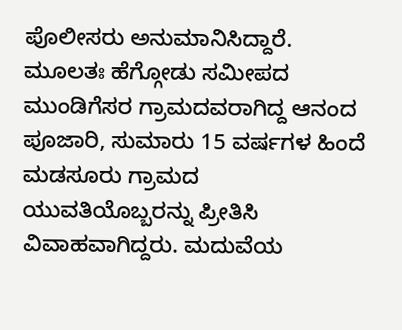ಪೊಲೀಸರು ಅನುಮಾನಿಸಿದ್ದಾರೆ.
ಮೂಲತಃ ಹೆಗ್ಗೋಡು ಸಮೀಪದ ಮುಂಡಿಗೆಸರ ಗ್ರಾಮದವರಾಗಿದ್ದ ಆನಂದ ಪೂಜಾರಿ, ಸುಮಾರು 15 ವರ್ಷಗಳ ಹಿಂದೆ ಮಡಸೂರು ಗ್ರಾಮದ ಯುವತಿಯೊಬ್ಬರನ್ನು ಪ್ರೀತಿಸಿ ವಿವಾಹವಾಗಿದ್ದರು. ಮದುವೆಯ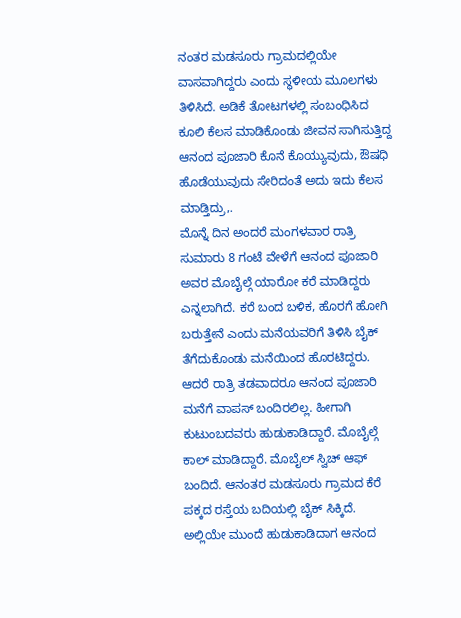ನಂತರ ಮಡಸೂರು ಗ್ರಾಮದಲ್ಲಿಯೇ ವಾಸವಾಗಿದ್ದರು ಎಂದು ಸ್ಥಳೀಯ ಮೂಲಗಳು ತಿಳಿಸಿದೆ. ಅಡಿಕೆ ತೋಟಗಳಲ್ಲಿ ಸಂಬಂಧಿಸಿದ ಕೂಲಿ ಕೆಲಸ ಮಾಡಿಕೊಂಡು ಜೀವನ ಸಾಗಿಸುತ್ತಿದ್ದ ಆನಂದ ಪೂಜಾರಿ ಕೊನೆ ಕೊಯ್ಯುವುದು, ಔಷಧಿ ಹೊಡೆಯುವುದು ಸೇರಿದಂತೆ ಅದು ಇದು ಕೆಲಸ ಮಾಡ್ತಿದ್ರು,.
ಮೊನ್ನೆ ದಿನ ಅಂದರೆ ಮಂಗಳವಾರ ರಾತ್ರಿ ಸುಮಾರು 8 ಗಂಟೆ ವೇಳೆಗೆ ಆನಂದ ಪೂಜಾರಿ ಅವರ ಮೊಬೈಲ್ಗೆ ಯಾರೋ ಕರೆ ಮಾಡಿದ್ದರು ಎನ್ನಲಾಗಿದೆ. ಕರೆ ಬಂದ ಬಳಿಕ, ಹೊರಗೆ ಹೋಗಿ ಬರುತ್ತೇನೆ ಎಂದು ಮನೆಯವರಿಗೆ ತಿಳಿಸಿ ಬೈಕ್ ತೆಗೆದುಕೊಂಡು ಮನೆಯಿಂದ ಹೊರಟಿದ್ದರು. ಆದರೆ ರಾತ್ರಿ ತಡವಾದರೂ ಆನಂದ ಪೂಜಾರಿ ಮನೆಗೆ ವಾಪಸ್ ಬಂದಿರಲಿಲ್ಲ. ಹೀಗಾಗಿ ಕುಟುಂಬದವರು ಹುಡುಕಾಡಿದ್ದಾರೆ. ಮೊಬೈಲ್ಗೆ ಕಾಲ್ ಮಾಡಿದ್ದಾರೆ. ಮೊಬೈಲ್ ಸ್ವಿಚ್ ಆಫ್ ಬಂದಿದೆ. ಆನಂತರ ಮಡಸೂರು ಗ್ರಾಮದ ಕೆರೆ ಪಕ್ಕದ ರಸ್ತೆಯ ಬದಿಯಲ್ಲಿ ಬೈಕ್ ಸಿಕ್ಕಿದೆ. ಅಲ್ಲಿಯೇ ಮುಂದೆ ಹುಡುಕಾಡಿದಾಗ ಆನಂದ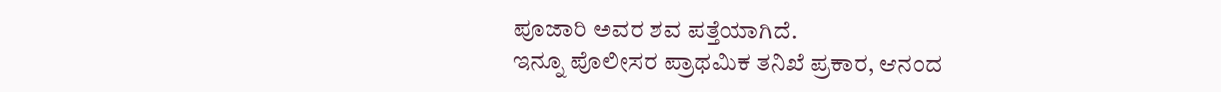ಪೂಜಾರಿ ಅವರ ಶವ ಪತ್ತೆಯಾಗಿದೆ.
ಇನ್ನೂ ಪೊಲೀಸರ ಪ್ರಾಥಮಿಕ ತನಿಖೆ ಪ್ರಕಾರ, ಆನಂದ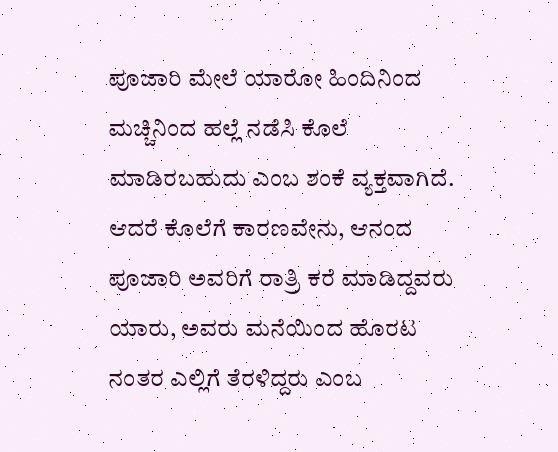ಪೂಜಾರಿ ಮೇಲೆ ಯಾರೋ ಹಿಂದಿನಿಂದ ಮಚ್ಚಿನಿಂದ ಹಲ್ಲೆ ನಡೆಸಿ ಕೊಲೆ ಮಾಡಿರಬಹುದು ಎಂಬ ಶಂಕೆ ವ್ಯಕ್ತವಾಗಿದೆ. ಆದರೆ ಕೊಲೆಗೆ ಕಾರಣವೇನು, ಆನಂದ ಪೂಜಾರಿ ಅವರಿಗೆ ರಾತ್ರಿ ಕರೆ ಮಾಡಿದ್ದವರು ಯಾರು, ಅವರು ಮನೆಯಿಂದ ಹೊರಟ ನಂತರ ಎಲ್ಲಿಗೆ ತೆರಳಿದ್ದರು ಎಂಬ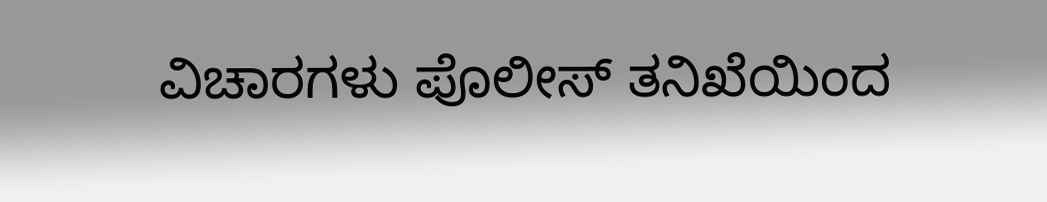ವಿಚಾರಗಳು ಪೊಲೀಸ್ ತನಿಖೆಯಿಂದ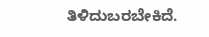ತಿಳಿದುಬರಬೇಕಿದೆ.